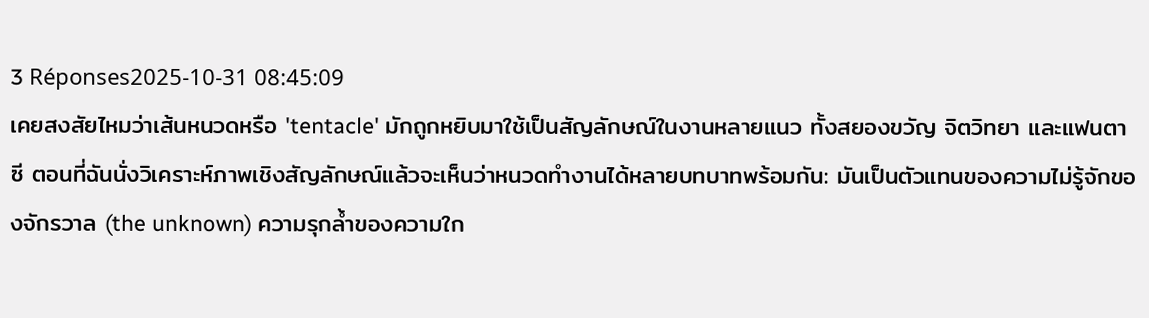3 Réponses2025-10-31 08:45:09
เคยสงสัยไหมว่าเส้นหนวดหรือ 'tentacle' มักถูกหยิบมาใช้เป็นสัญลักษณ์ในงานหลายแนว ทั้งสยองขวัญ จิตวิทยา และแฟนตาซี ตอนที่ฉันนั่งวิเคราะห์ภาพเชิงสัญลักษณ์แล้วจะเห็นว่าหนวดทำงานได้หลายบทบาทพร้อมกัน: มันเป็นตัวแทนของความไม่รู้จักของจักรวาล (the unknown) ความรุกล้ำของความใก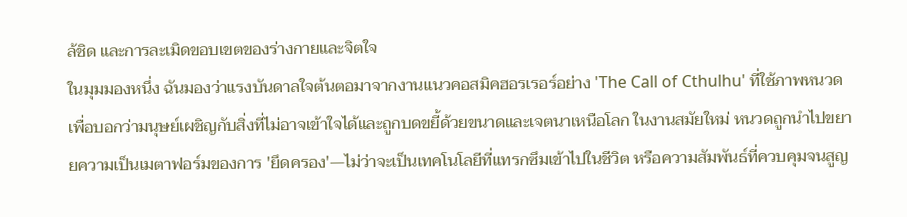ล้ชิด และการละเมิดขอบเขตของร่างกายและจิตใจ
ในมุมมองหนึ่ง ฉันมองว่าแรงบันดาลใจต้นตอมาจากงานแนวคอสมิคฮอรเรอร์อย่าง 'The Call of Cthulhu' ที่ใช้ภาพหนวดเพื่อบอกว่ามนุษย์เผชิญกับสิ่งที่ไม่อาจเข้าใจได้และถูกบดขยี้ด้วยขนาดและเจตนาเหนือโลก ในงานสมัยใหม่ หนวดถูกนำไปขยายความเป็นเมตาฟอร์มของการ 'ยึดครอง'—ไม่ว่าจะเป็นเทคโนโลยีที่แทรกซึมเข้าไปในชีวิต หรือความสัมพันธ์ที่ควบคุมจนสูญ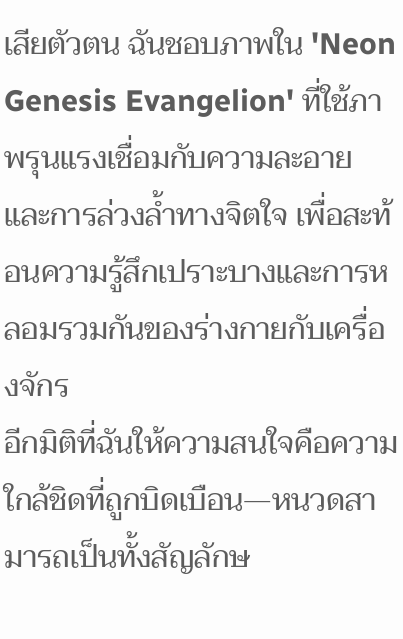เสียตัวตน ฉันชอบภาพใน 'Neon Genesis Evangelion' ที่ใช้ภาพรุนแรงเชื่อมกับความละอายและการล่วงล้ำทางจิตใจ เพื่อสะท้อนความรู้สึกเปราะบางและการหลอมรวมกันของร่างกายกับเครื่องจักร
อีกมิติที่ฉันให้ความสนใจคือความใกล้ชิดที่ถูกบิดเบือน—หนวดสามารถเป็นทั้งสัญลักษ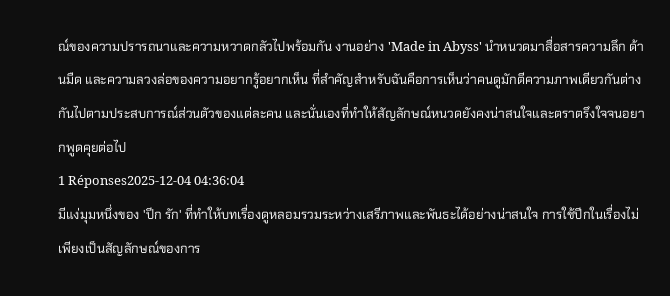ณ์ของความปรารถนาและความหวาดกลัวไปพร้อมกัน งานอย่าง 'Made in Abyss' นำหนวดมาสื่อสารความลึก ด้านมืด และความลวงล่อของความอยากรู้อยากเห็น ที่สำคัญสำหรับฉันคือการเห็นว่าคนดูมักตีความภาพเดียวกันต่างกันไปตามประสบการณ์ส่วนตัวของแต่ละคน และนั่นเองที่ทำให้สัญลักษณ์หนวดยังคงน่าสนใจและตราตรึงใจจนอยากพูดคุยต่อไป
1 Réponses2025-12-04 04:36:04
มีแง่มุมหนึ่งของ 'ปีก รัก' ที่ทำให้บทเรื่องดูหลอมรวมระหว่างเสรีภาพและพันธะได้อย่างน่าสนใจ การใช้ปีกในเรื่องไม่เพียงเป็นสัญลักษณ์ของการ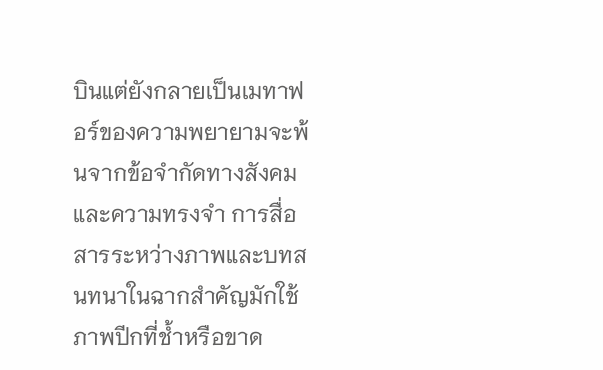บินแต่ยังกลายเป็นเมทาฟอร์ของความพยายามจะพ้นจากข้อจำกัดทางสังคมและความทรงจำ การสื่อสารระหว่างภาพและบทสนทนาในฉากสำคัญมักใช้ภาพปีกที่ช้ำหรือขาด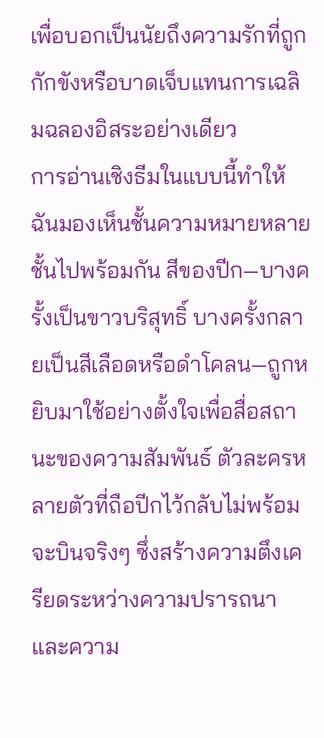เพื่อบอกเป็นนัยถึงความรักที่ถูกกักขังหรือบาดเจ็บแทนการเฉลิมฉลองอิสระอย่างเดียว
การอ่านเชิงธีมในแบบนี้ทำให้ฉันมองเห็นชั้นความหมายหลายชั้นไปพร้อมกัน สีของปีก—บางครั้งเป็นขาวบริสุทธิ์ บางครั้งกลายเป็นสีเลือดหรือดำโคลน—ถูกหยิบมาใช้อย่างตั้งใจเพื่อสื่อสถานะของความสัมพันธ์ ตัวละครหลายตัวที่ถือปีกไว้กลับไม่พร้อมจะบินจริงๆ ซึ่งสร้างความตึงเครียดระหว่างความปรารถนาและความ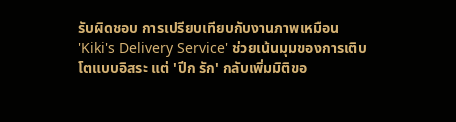รับผิดชอบ การเปรียบเทียบกับงานภาพเหมือน 'Kiki's Delivery Service' ช่วยเน้นมุมของการเติบโตแบบอิสระ แต่ 'ปีก รัก' กลับเพิ่มมิติขอ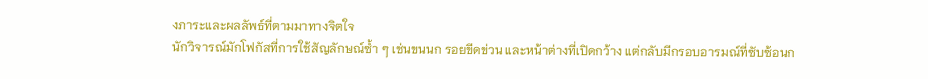งภาระและผลลัพธ์ที่ตามมาทางจิตใจ
นักวิจารณ์มักโฟกัสที่การใช้สัญลักษณ์ซ้ำ ๆ เช่นขนนก รอยขีดข่วน และหน้าต่างที่เปิดกว้าง แต่กลับมีกรอบอารมณ์ที่ซับซ้อนก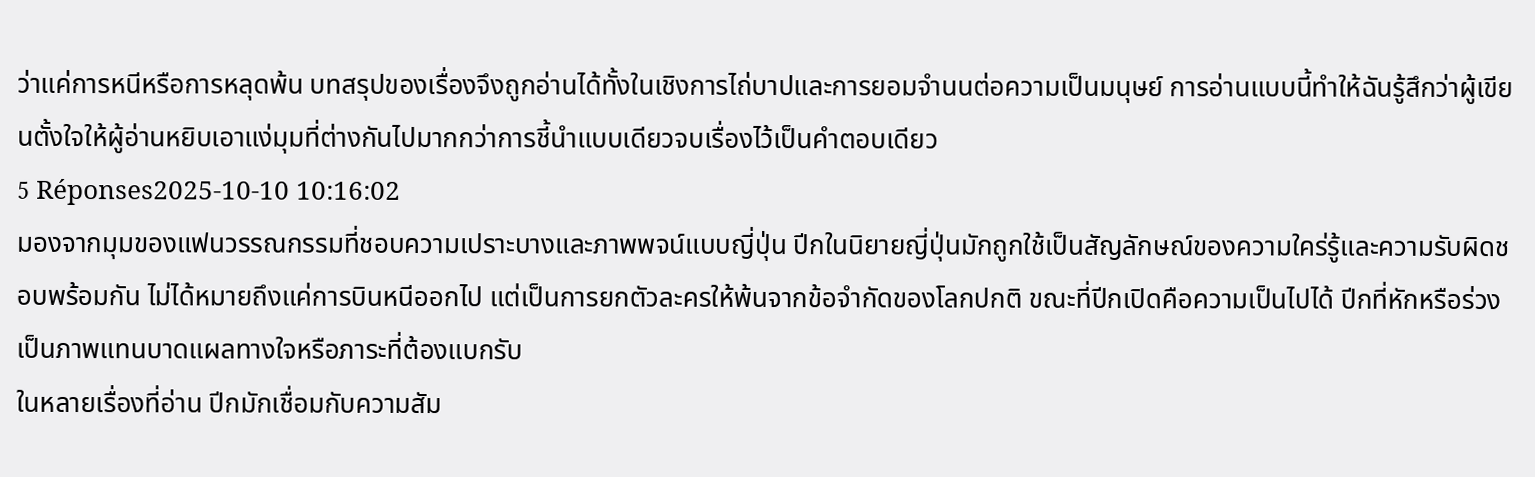ว่าแค่การหนีหรือการหลุดพ้น บทสรุปของเรื่องจึงถูกอ่านได้ทั้งในเชิงการไถ่บาปและการยอมจำนนต่อความเป็นมนุษย์ การอ่านแบบนี้ทำให้ฉันรู้สึกว่าผู้เขียนตั้งใจให้ผู้อ่านหยิบเอาแง่มุมที่ต่างกันไปมากกว่าการชี้นำแบบเดียวจบเรื่องไว้เป็นคำตอบเดียว
5 Réponses2025-10-10 10:16:02
มองจากมุมของแฟนวรรณกรรมที่ชอบความเปราะบางและภาพพจน์แบบญี่ปุ่น ปีกในนิยายญี่ปุ่นมักถูกใช้เป็นสัญลักษณ์ของความใคร่รู้และความรับผิดชอบพร้อมกัน ไม่ได้หมายถึงแค่การบินหนีออกไป แต่เป็นการยกตัวละครให้พ้นจากข้อจำกัดของโลกปกติ ขณะที่ปีกเปิดคือความเป็นไปได้ ปีกที่หักหรือร่วงเป็นภาพแทนบาดแผลทางใจหรือภาระที่ต้องแบกรับ
ในหลายเรื่องที่อ่าน ปีกมักเชื่อมกับความสัม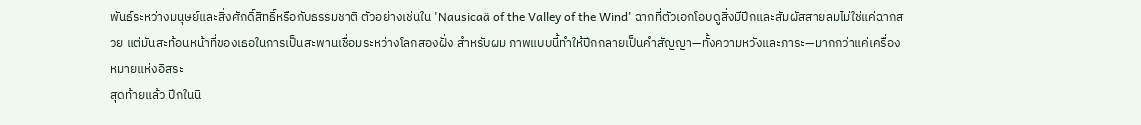พันธ์ระหว่างมนุษย์และสิ่งศักดิ์สิทธิ์หรือกับธรรมชาติ ตัวอย่างเช่นใน 'Nausicaä of the Valley of the Wind' ฉากที่ตัวเอกโอบดูสิ่งมีปีกและสัมผัสสายลมไม่ใช่แค่ฉากสวย แต่มันสะท้อนหน้าที่ของเธอในการเป็นสะพานเชื่อมระหว่างโลกสองฝั่ง สำหรับผม ภาพแบบนี้ทำให้ปีกกลายเป็นคำสัญญา—ทั้งความหวังและภาระ—มากกว่าแค่เครื่องหมายแห่งอิสระ
สุดท้ายแล้ว ปีกในนิ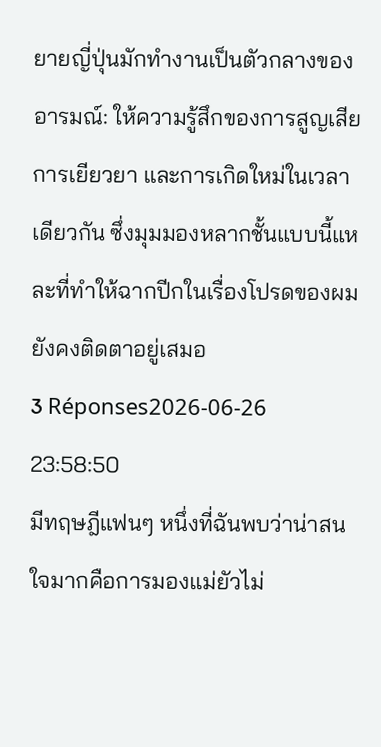ยายญี่ปุ่นมักทำงานเป็นตัวกลางของอารมณ์: ให้ความรู้สึกของการสูญเสีย การเยียวยา และการเกิดใหม่ในเวลาเดียวกัน ซึ่งมุมมองหลากชั้นแบบนี้แหละที่ทำให้ฉากปีกในเรื่องโปรดของผมยังคงติดตาอยู่เสมอ
3 Réponses2026-06-26 23:58:50
มีทฤษฎีแฟนๆ หนึ่งที่ฉันพบว่าน่าสนใจมากคือการมองแม่ยัวไม่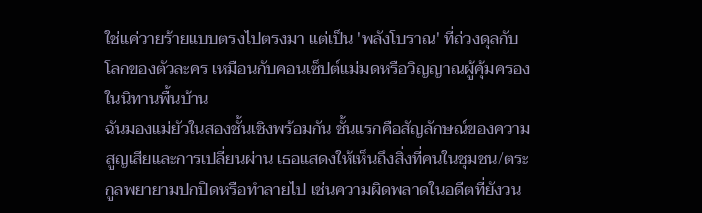ใช่แค่วายร้ายแบบตรงไปตรงมา แต่เป็น 'พลังโบราณ' ที่ถ่วงดุลกับโลกของตัวละคร เหมือนกับคอนเซ็ปต์แม่มดหรือวิญญาณผู้คุ้มครองในนิทานพื้นบ้าน
ฉันมองแม่ยัวในสองชั้นเชิงพร้อมกัน ชั้นแรกคือสัญลักษณ์ของความสูญเสียและการเปลี่ยนผ่าน เธอแสดงให้เห็นถึงสิ่งที่คนในชุมชน/ตระกูลพยายามปกปิดหรือทำลายไป เช่นความผิดพลาดในอดีตที่ยังวน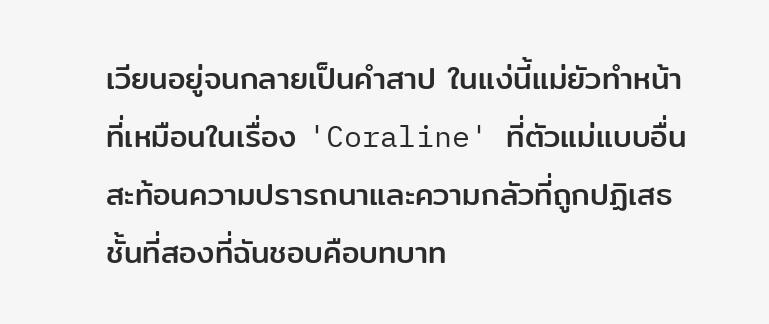เวียนอยู่จนกลายเป็นคำสาป ในแง่นี้แม่ยัวทำหน้าที่เหมือนในเรื่อง 'Coraline' ที่ตัวแม่แบบอื่นสะท้อนความปรารถนาและความกลัวที่ถูกปฏิเสธ
ชั้นที่สองที่ฉันชอบคือบทบาท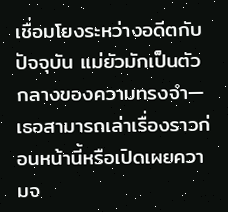เชื่อมโยงระหว่างอดีตกับปัจจุบัน แม่ยัวมักเป็นตัวกลางของความทรงจำ—เธอสามารถเล่าเรื่องราวก่อนหน้านี้หรือเปิดเผยความจ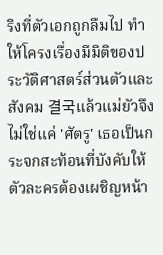ริงที่ตัวเอกถูกลืมไป ทำให้โครงเรื่องมีมิติของประวัติศาสตร์ส่วนตัวและสังคม 결국แล้วแม่ยัวจึงไม่ใช่แค่ 'ศัตรู' เธอเป็นกระจกสะท้อนที่บังคับให้ตัวละครต้องเผชิญหน้า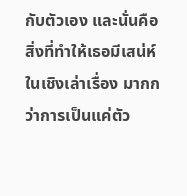กับตัวเอง และนั่นคือสิ่งที่ทำให้เธอมีเสน่ห์ในเชิงเล่าเรื่อง มากกว่าการเป็นแค่ตัว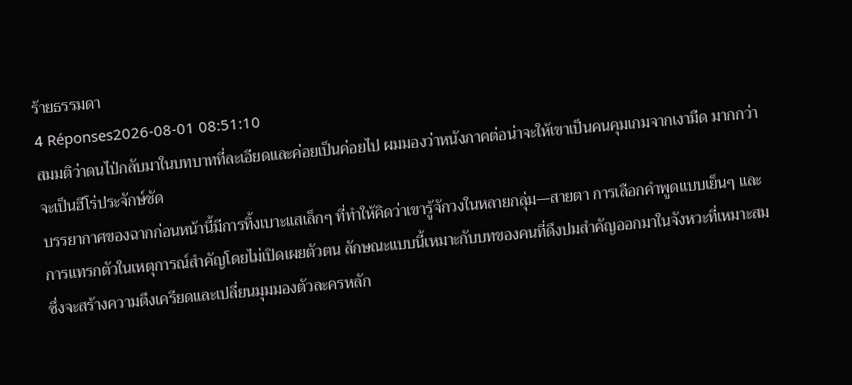ร้ายธรรมดา
4 Réponses2026-08-01 08:51:10
สมมติว่าดนไป่กลับมาในบทบาทที่ละเอียดและค่อยเป็นค่อยไป ผมมองว่าหนังภาคต่อน่าจะให้เขาเป็นคนคุมเกมจากเงามืด มากกว่าจะเป็นฮีโร่ประจักษ์ชัด
บรรยากาศของฉากก่อนหน้านี้มีการทิ้งเบาะแสเล็กๆ ที่ทำให้คิดว่าเขารู้จักวงในหลายกลุ่ม—สายตา การเลือกคำพูดแบบเย็นๆ และการแทรกตัวในเหตุการณ์สำคัญโดยไม่เปิดเผยตัวตน ลักษณะแบบนี้เหมาะกับบทของคนที่ดึงปมสำคัญออกมาในจังหวะที่เหมาะสม ซึ่งจะสร้างความตึงเครียดและเปลี่ยนมุมมองตัวละครหลัก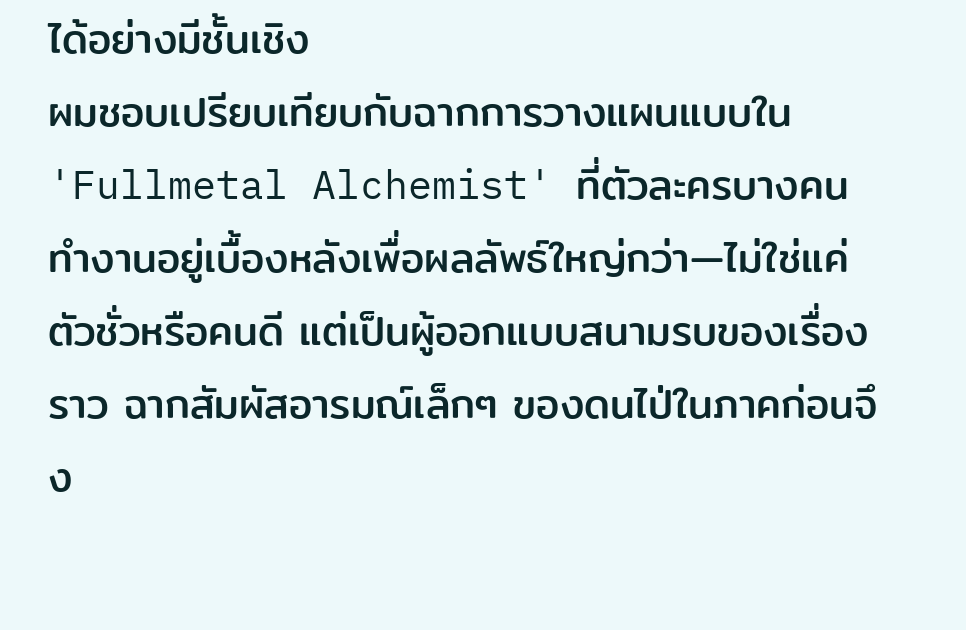ได้อย่างมีชั้นเชิง
ผมชอบเปรียบเทียบกับฉากการวางแผนแบบใน 'Fullmetal Alchemist' ที่ตัวละครบางคนทำงานอยู่เบื้องหลังเพื่อผลลัพธ์ใหญ่กว่า—ไม่ใช่แค่ตัวชั่วหรือคนดี แต่เป็นผู้ออกแบบสนามรบของเรื่องราว ฉากสัมผัสอารมณ์เล็กๆ ของดนไป่ในภาคก่อนจึง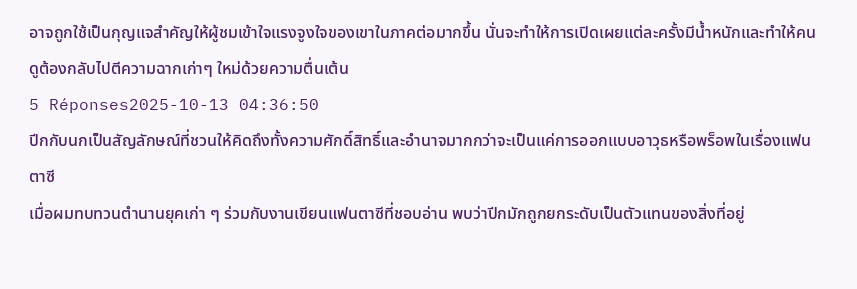อาจถูกใช้เป็นกุญแจสำคัญให้ผู้ชมเข้าใจแรงจูงใจของเขาในภาคต่อมากขึ้น นั่นจะทำให้การเปิดเผยแต่ละครั้งมีน้ำหนักและทำให้คนดูต้องกลับไปตีความฉากเก่าๆ ใหม่ด้วยความตื่นเต้น
5 Réponses2025-10-13 04:36:50
ปีกกับนกเป็นสัญลักษณ์ที่ชวนให้คิดถึงทั้งความศักดิ์สิทธิ์และอำนาจมากกว่าจะเป็นแค่การออกแบบอาวุธหรือพร็อพในเรื่องแฟนตาซี
เมื่อผมทบทวนตำนานยุคเก่า ๆ ร่วมกับงานเขียนแฟนตาซีที่ชอบอ่าน พบว่าปีกมักถูกยกระดับเป็นตัวแทนของสิ่งที่อยู่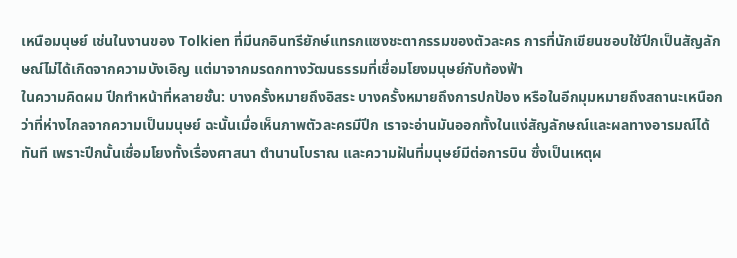เหนือมนุษย์ เช่นในงานของ Tolkien ที่มีนกอินทรียักษ์แทรกแซงชะตากรรมของตัวละคร การที่นักเขียนชอบใช้ปีกเป็นสัญลักษณ์ไม่ได้เกิดจากความบังเอิญ แต่มาจากมรดกทางวัฒนธรรมที่เชื่อมโยงมนุษย์กับท้องฟ้า
ในความคิดผม ปีกทำหน้าที่หลายชั้น: บางครั้งหมายถึงอิสระ บางครั้งหมายถึงการปกป้อง หรือในอีกมุมหมายถึงสถานะเหนือกว่าที่ห่างไกลจากความเป็นมนุษย์ ฉะนั้นเมื่อเห็นภาพตัวละครมีปีก เราจะอ่านมันออกทั้งในแง่สัญลักษณ์และผลทางอารมณ์ได้ทันที เพราะปีกนั้นเชื่อมโยงทั้งเรื่องศาสนา ตำนานโบราณ และความฝันที่มนุษย์มีต่อการบิน ซึ่งเป็นเหตุผ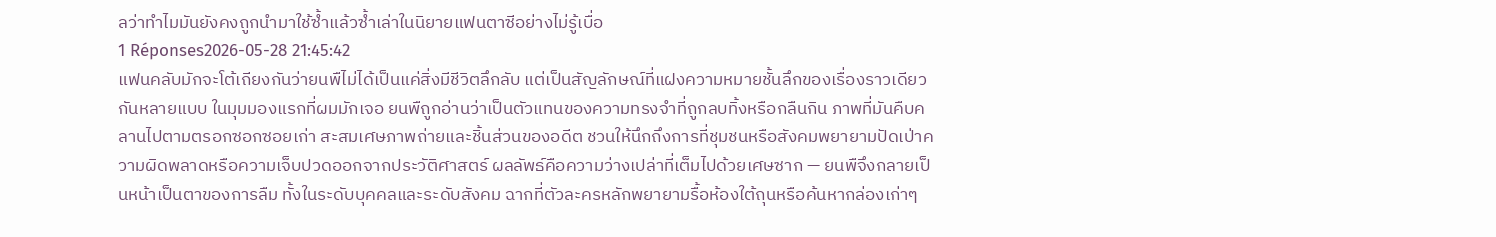ลว่าทำไมมันยังคงถูกนำมาใช้ซ้ำแล้วซ้ำเล่าในนิยายแฟนตาซีอย่างไม่รู้เบื่อ
1 Réponses2026-05-28 21:45:42
แฟนคลับมักจะโต้เถียงกันว่ายนพืไม่ได้เป็นแค่สิ่งมีชีวิตลึกลับ แต่เป็นสัญลักษณ์ที่แฝงความหมายชั้นลึกของเรื่องราวเดียวกันหลายแบบ ในมุมมองแรกที่ผมมักเจอ ยนพืถูกอ่านว่าเป็นตัวแทนของความทรงจำที่ถูกลบทิ้งหรือกลืนกิน ภาพที่มันคืบคลานไปตามตรอกซอกซอยเก่า สะสมเศษภาพถ่ายและชิ้นส่วนของอดีต ชวนให้นึกถึงการที่ชุมชนหรือสังคมพยายามปัดเป่าความผิดพลาดหรือความเจ็บปวดออกจากประวัติศาสตร์ ผลลัพธ์คือความว่างเปล่าที่เต็มไปด้วยเศษซาก — ยนพืจึงกลายเป็นหน้าเป็นตาของการลืม ทั้งในระดับบุคคลและระดับสังคม ฉากที่ตัวละครหลักพยายามรื้อห้องใต้ถุนหรือค้นหากล่องเก่าๆ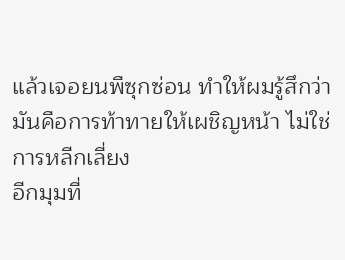แล้วเจอยนพืซุกซ่อน ทำให้ผมรู้สึกว่ามันคือการท้าทายให้เผชิญหน้า ไม่ใช่การหลีกเลี่ยง
อีกมุมที่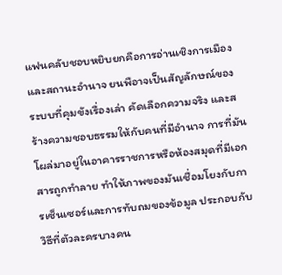แฟนคลับชอบหยิบยกคือการอ่านเชิงการเมืองและสถานะอำนาจ ยนพือาจเป็นสัญลักษณ์ของระบบที่คุมขังเรื่องเล่า คัดเลือกความจริง และสร้างความชอบธรรมให้กับคนที่มีอำนาจ การที่มันโผล่มาอยู่ในอาคารราชการหรือห้องสมุดที่มีเอกสารถูกทำลาย ทำให้ภาพของมันเชื่อมโยงกับการเซ็นเซอร์และการทับถมของข้อมูล ประกอบกับวิธีที่ตัวละครบางคน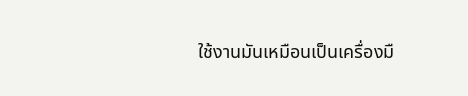ใช้งานมันเหมือนเป็นเครื่องมื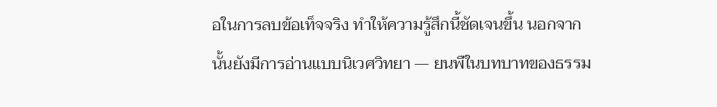อในการลบข้อเท็จจริง ทำให้ความรู้สึกนี้ชัดเจนขึ้น นอกจากนั้นยังมีการอ่านแบบนิเวศวิทยา — ยนพืในบทบาทของธรรม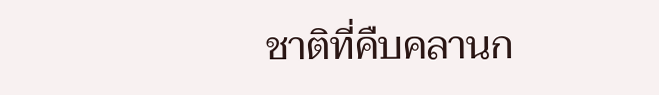ชาติที่คืบคลานก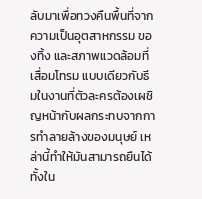ลับมาเพื่อทวงคืนพื้นที่จากความเป็นอุตสาหกรรม ของทิ้ง และสภาพแวดล้อมที่เสื่อมโทรม แบบเดียวกับธีมในงานที่ตัวละครต้องเผชิญหน้ากับผลกระทบจากการทำลายล้างของมนุษย์ เหล่านี้ทำให้มันสามารถยืนได้ทั้งใน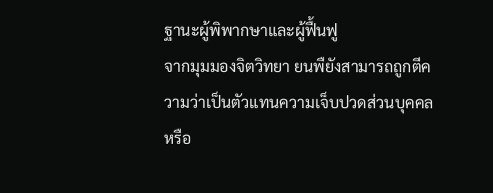ฐานะผู้พิพากษาและผู้ฟื้นฟู
จากมุมมองจิตวิทยา ยนพืยังสามารถถูกตีความว่าเป็นตัวแทนความเจ็บปวดส่วนบุคคลหรือ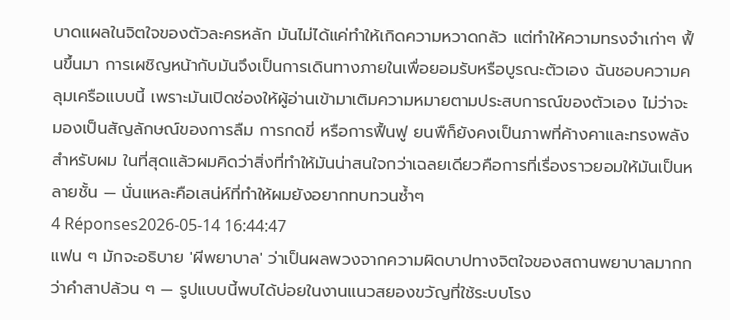บาดแผลในจิตใจของตัวละครหลัก มันไม่ได้แค่ทำให้เกิดความหวาดกลัว แต่ทำให้ความทรงจำเก่าๆ ฟื้นขึ้นมา การเผชิญหน้ากับมันจึงเป็นการเดินทางภายในเพื่อยอมรับหรือบูรณะตัวเอง ฉันชอบความคลุมเครือแบบนี้ เพราะมันเปิดช่องให้ผู้อ่านเข้ามาเติมความหมายตามประสบการณ์ของตัวเอง ไม่ว่าจะมองเป็นสัญลักษณ์ของการลืม การกดขี่ หรือการฟื้นฟู ยนพืก็ยังคงเป็นภาพที่ค้างคาและทรงพลังสำหรับผม ในที่สุดแล้วผมคิดว่าสิ่งที่ทำให้มันน่าสนใจกว่าเฉลยเดียวคือการที่เรื่องราวยอมให้มันเป็นหลายชั้น — นั่นแหละคือเสน่ห์ที่ทำให้ผมยังอยากทบทวนซ้ำๆ
4 Réponses2026-05-14 16:44:47
แฟน ๆ มักจะอธิบาย 'ผีพยาบาล' ว่าเป็นผลพวงจากความผิดบาปทางจิตใจของสถานพยาบาลมากกว่าคำสาปล้วน ๆ — รูปแบบนี้พบได้บ่อยในงานแนวสยองขวัญที่ใช้ระบบโรง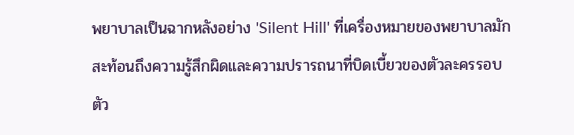พยาบาลเป็นฉากหลังอย่าง 'Silent Hill' ที่เครื่องหมายของพยาบาลมักสะท้อนถึงความรู้สึกผิดและความปรารถนาที่บิดเบี้ยวของตัวละครรอบตัว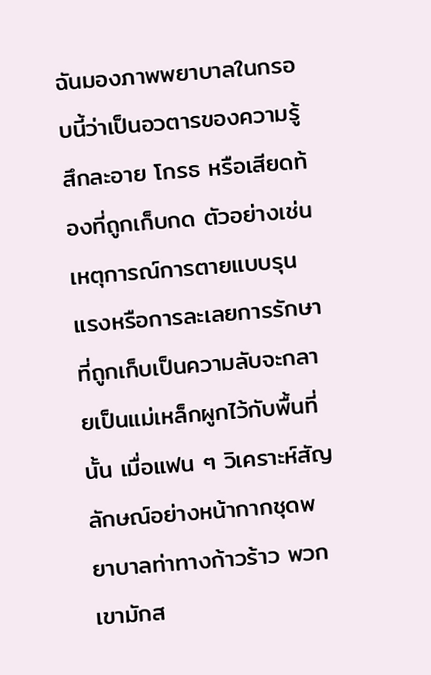ฉันมองภาพพยาบาลในกรอบนี้ว่าเป็นอวตารของความรู้สึกละอาย โกรธ หรือเสียดท้องที่ถูกเก็บกด ตัวอย่างเช่น เหตุการณ์การตายแบบรุนแรงหรือการละเลยการรักษาที่ถูกเก็บเป็นความลับจะกลายเป็นแม่เหล็กผูกไว้กับพื้นที่นั้น เมื่อแฟน ๆ วิเคราะห์สัญลักษณ์อย่างหน้ากากชุดพยาบาลท่าทางก้าวร้าว พวกเขามักส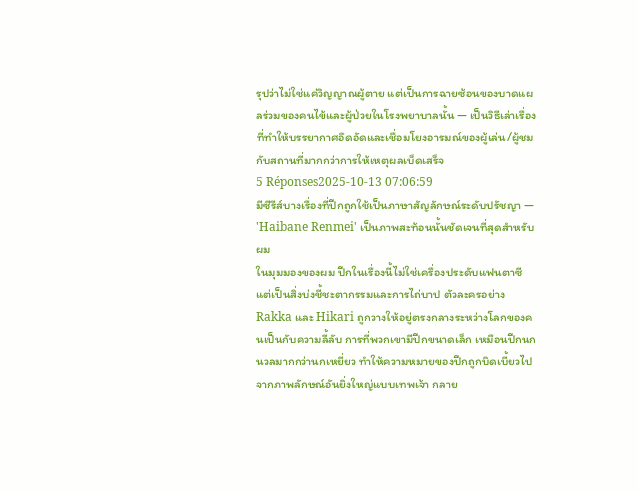รุปว่าไม่ใช่แค่วิญญาณผู้ตาย แต่เป็นการฉายซ้อนของบาดแผลร่วมของคนไข้และผู้ป่วยในโรงพยาบาลนั้น — เป็นวิธีเล่าเรื่องที่ทำให้บรรยากาศอึดอัดและเชื่อมโยงอารมณ์ของผู้เล่น/ผู้ชมกับสถานที่มากกว่าการให้เหตุผลเบ็ดเสร็จ
5 Réponses2025-10-13 07:06:59
มีซีรีส์บางเรื่องที่ปีกถูกใช้เป็นภาษาสัญลักษณ์ระดับปรัชญา — 'Haibane Renmei' เป็นภาพสะท้อนนั้นชัดเจนที่สุดสำหรับผม
ในมุมมองของผม ปีกในเรื่องนี้ไม่ใช่เครื่องประดับแฟนตาซี แต่เป็นสิ่งบ่งชี้ชะตากรรมและการไถ่บาป ตัวละครอย่าง Rakka และ Hikari ถูกวางให้อยู่ตรงกลางระหว่างโลกของคนเป็นกับความลี้ลับ การที่พวกเขามีปีกขนาดเล็ก เหมือนปีกนกนวลมากกว่านกเหยี่ยว ทำให้ความหมายของปีกถูกบิดเบี้ยวไปจากภาพลักษณ์อันยิ่งใหญ่แบบเทพเจ้า กลาย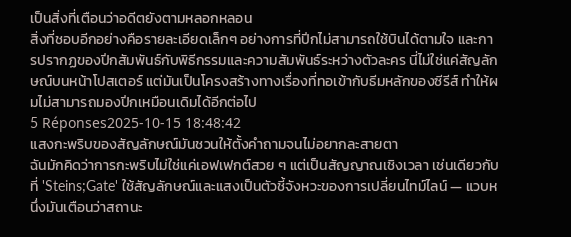เป็นสิ่งที่เตือนว่าอดีตยังตามหลอกหลอน
สิ่งที่ชอบอีกอย่างคือรายละเอียดเล็กๆ อย่างการที่ปีกไม่สามารถใช้บินได้ตามใจ และการปรากฏของปีกสัมพันธ์กับพิธีกรรมและความสัมพันธ์ระหว่างตัวละคร นี่ไม่ใช่แค่สัญลักษณ์บนหน้าโปสเตอร์ แต่มันเป็นโครงสร้างทางเรื่องที่ทอเข้ากับธีมหลักของซีรีส์ ทำให้ผมไม่สามารถมองปีกเหมือนเดิมได้อีกต่อไป
5 Réponses2025-10-15 18:48:42
แสงกะพริบของสัญลักษณ์มันชวนให้ตั้งคำถามจนไม่อยากละสายตา
ฉันมักคิดว่าการกะพริบไม่ใช่แค่เอฟเฟกต์สวย ๆ แต่เป็นสัญญาณเชิงเวลา เช่นเดียวกับที่ 'Steins;Gate' ใช้สัญลักษณ์และแสงเป็นตัวชี้จังหวะของการเปลี่ยนไทม์ไลน์ — แวบหนึ่งมันเตือนว่าสถานะ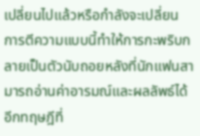เปลี่ยนไปแล้วหรือกำลังจะเปลี่ยน การตีความแบบนี้ทำให้การกะพริบกลายเป็นตัวนับถอยหลังที่นักแฟนสามารถอ่านค่าอารมณ์และผลลัพธ์ได้
อีกทฤษฎีที่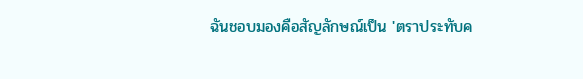ฉันชอบมองคือสัญลักษณ์เป็น 'ตราประทับค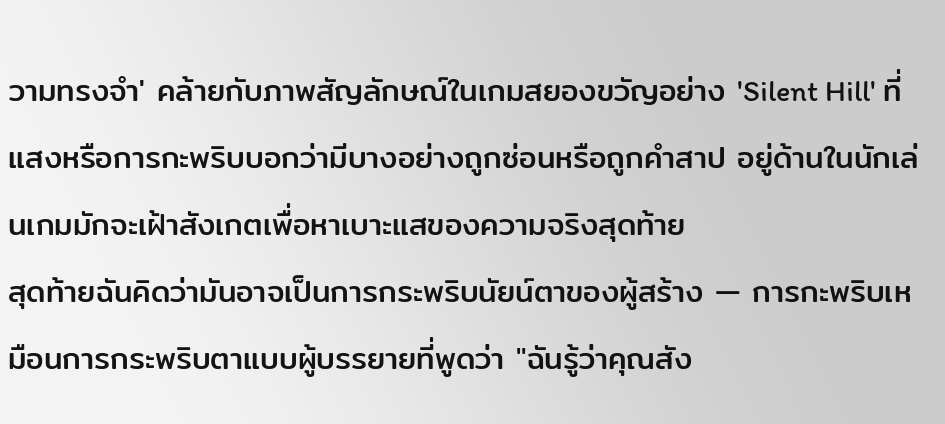วามทรงจำ' คล้ายกับภาพสัญลักษณ์ในเกมสยองขวัญอย่าง 'Silent Hill' ที่แสงหรือการกะพริบบอกว่ามีบางอย่างถูกซ่อนหรือถูกคำสาป อยู่ด้านในนักเล่นเกมมักจะเฝ้าสังเกตเพื่อหาเบาะแสของความจริงสุดท้าย
สุดท้ายฉันคิดว่ามันอาจเป็นการกระพริบนัยน์ตาของผู้สร้าง — การกะพริบเหมือนการกระพริบตาแบบผู้บรรยายที่พูดว่า "ฉันรู้ว่าคุณสัง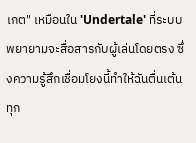เกต" เหมือนใน 'Undertale' ที่ระบบพยายามจะสื่อสารกับผู้เล่นโดยตรง ซึ่งความรู้สึกเชื่อมโยงนี้ทำให้ฉันตื่นเต้นทุก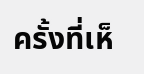ครั้งที่เห็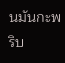นมันกะพริบ